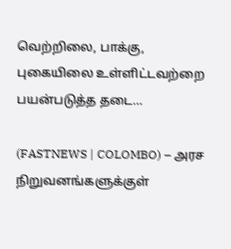வெற்றிலை, பாக்கு, புகையிலை உள்ளிட்டவற்றை பயன்படுத்த தடை…

(FASTNEWS | COLOMBO) – அரச நிறுவனங்களுக்குள்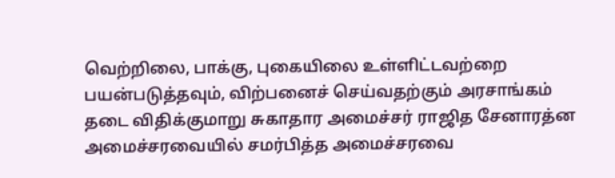வெற்றிலை, பாக்கு, புகையிலை உள்ளிட்டவற்றை பயன்படுத்தவும், விற்பனைச் செய்வதற்கும் அரசாங்கம் தடை விதிக்குமாறு சுகாதார அமைச்சர் ராஜித சேனாரத்ன அமைச்சரவையில் சமர்பித்த அமைச்சரவை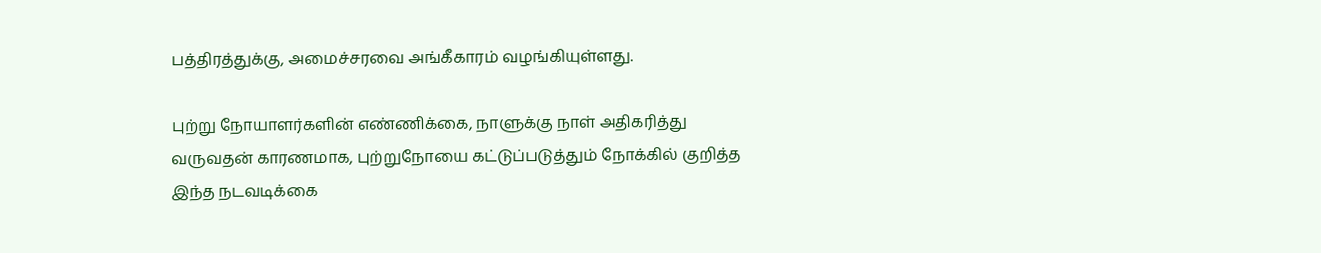பத்திரத்துக்கு, அமைச்சரவை அங்கீகாரம் வழங்கியுள்ளது.

புற்று நோயாளர்களின் எண்ணிக்கை, நாளுக்கு நாள் அதிகரித்து வருவதன் காரணமாக, புற்றுநோயை கட்டுப்படுத்தும் நோக்கில் குறித்த இந்த நடவடிக்கை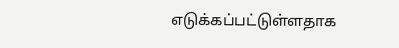எடுக்கப்பட்டுள்ளதாக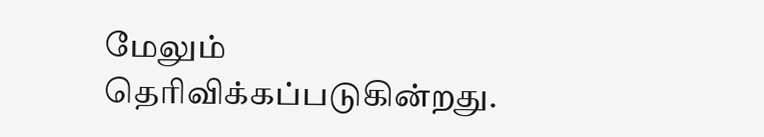மேலும் தெரிவிக்கப்படுகின்றது.